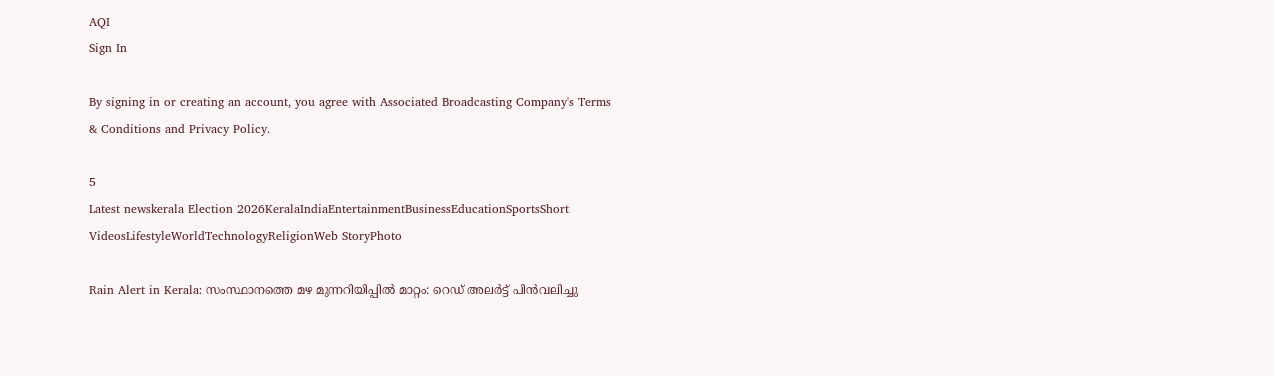AQI
Sign In

By signing in or creating an account, you agree with Associated Broadcasting Company's Terms & Conditions and Privacy Policy.

5
Latest newskerala Election 2026KeralaIndiaEntertainmentBusinessEducationSportsShort VideosLifestyleWorldTechnologyReligionWeb StoryPhoto

Rain Alert in Kerala: സംസ്ഥാനത്തെ മഴ മുന്നറിയിപ്പിൽ മാറ്റം: റെഡ് അലർട്ട് പിൻവലിച്ചു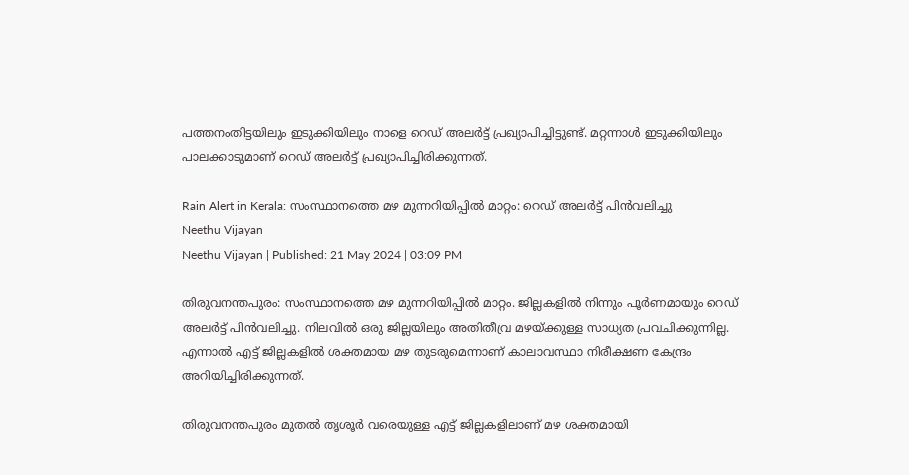പത്തനംതിട്ടയിലും ഇടുക്കിയിലും നാളെ റെഡ് അലർട്ട് പ്രഖ്യാപിച്ചിട്ടുണ്ട്. മറ്റന്നാൾ ഇടുക്കിയിലും പാലക്കാടുമാണ് റെഡ് അലർട്ട് പ്രഖ്യാപിച്ചിരിക്കുന്നത്.

Rain Alert in Kerala: സംസ്ഥാനത്തെ മഴ മുന്നറിയിപ്പിൽ മാറ്റം: റെഡ് അലർട്ട് പിൻവലിച്ചു
Neethu Vijayan
Neethu Vijayan | Published: 21 May 2024 | 03:09 PM

തിരുവനന്തപുരം: സംസ്ഥാനത്തെ മഴ മുന്നറിയിപ്പിൽ മാറ്റം. ജില്ലകളിൽ നിന്നും പൂർണമായും റെഡ് അലർട്ട് പിൻവലിച്ചു. നിലവിൽ ഒരു ജില്ലയിലും അതിതീവ്ര മഴയ്ക്കുള്ള സാധ്യത പ്രവചിക്കുന്നില്ല. എന്നാൽ എട്ട് ജില്ലകളിൽ ശക്തമായ മഴ തുടരുമെന്നാണ് കാലാവസ്ഥാ നിരീക്ഷണ കേന്ദ്രം അറിയിച്ചിരിക്കുന്നത്.

തിരുവനന്തപുരം മുതൽ തൃശൂർ വരെയുള്ള എട്ട് ജില്ലകളിലാണ് മഴ ശക്തമായി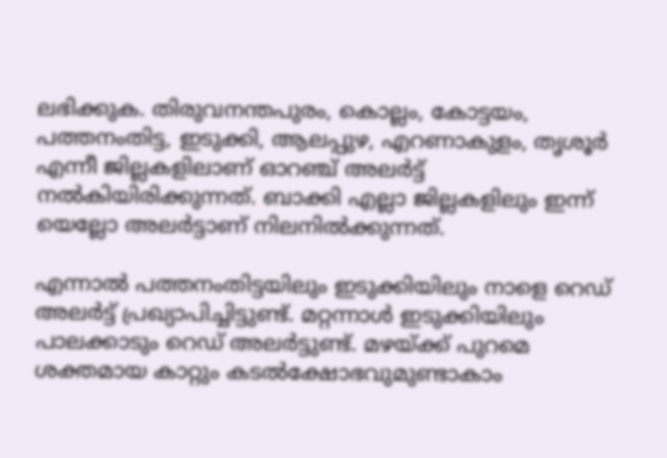ലഭിക്കുക. തിരുവനന്തപുരം, കൊല്ലം, കോട്ടയം, പത്തനംതിട്ട, ഇടുക്കി, ആലപ്പുഴ, എറണാകുളം, തൃശൂർ എന്നീ ജില്ലകളിലാണ് ഓറഞ്ച് അലർട്ട് നൽകിയിരിക്കുന്നത്. ബാക്കി എല്ലാ ജില്ലകളിലും ഇന്ന് യെല്ലോ അലർട്ടാണ് നിലനിൽക്കുന്നത്.

എന്നാൽ പത്തനംതിട്ടയിലും ഇടുക്കിയിലും നാളെ റെഡ് അലർട്ട് പ്രഖ്യാപിച്ചിട്ടുണ്ട്. മറ്റന്നാൾ ഇടുക്കിയിലും പാലക്കാടും റെഡ് അലർട്ടുണ്ട്. മഴയ്ക്ക് പുറമെ ശക്തമായ കാറ്റും കടൽക്ഷോഭവുമുണ്ടാകാം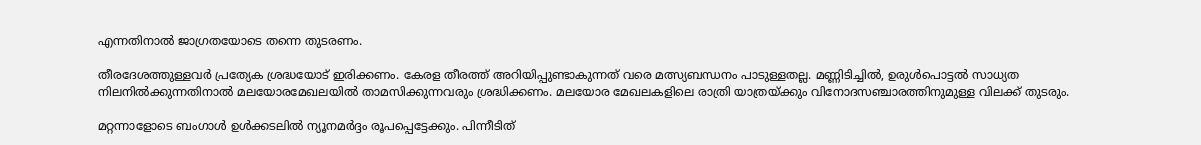എന്നതിനാൽ ജാഗ്രതയോടെ തന്നെ തുടരണം.

തീരദേശത്തുള്ളവർ പ്രത്യേക ശ്രദ്ധയോട് ഇരിക്കണം. കേരള തീരത്ത് അറിയിപ്പുണ്ടാകുന്നത് വരെ മത്സ്യബന്ധനം പാടുള്ളതല്ല. മണ്ണിടിച്ചിൽ, ഉരുൾപൊട്ടൽ സാധ്യത നിലനിൽക്കുന്നതിനാൽ മലയോരമേഖലയിൽ താമസിക്കുന്നവരും ശ്രദ്ധിക്കണം. മലയോര മേഖലകളിലെ രാത്രി യാത്രയ്ക്കും വിനോദസഞ്ചാരത്തിനുമുള്ള വിലക്ക് തുടരും.

മറ്റന്നാളോടെ ബംഗാൾ ഉൾക്കടലിൽ ന്യൂനമർദ്ദം രൂപപ്പെട്ടേക്കും. പിന്നീടിത്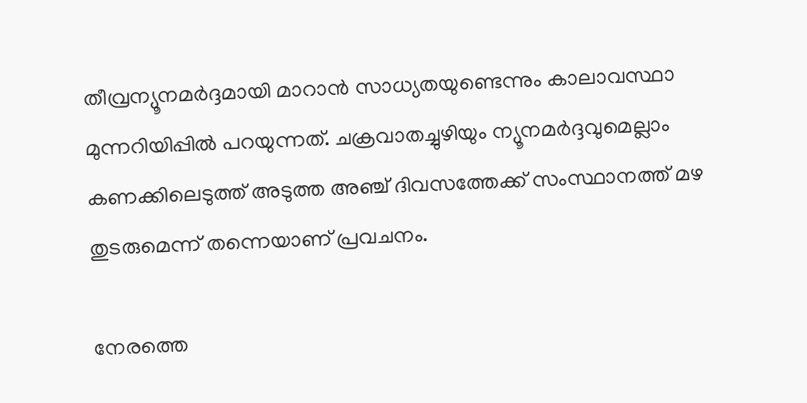തീവ്രന്യൂനമർദ്ദമായി മാറാൻ സാധ്യതയുണ്ടെന്നും കാലാവസ്ഥാ മുന്നറിയിപ്പിൽ പറയുന്നത്. ചക്രവാതച്ചുഴിയും ന്യൂനമർദ്ദവുമെല്ലാം കണക്കിലെടുത്ത് അടുത്ത അഞ്ച് ദിവസത്തേക്ക് സംസ്ഥാനത്ത് മഴ തുടരുമെന്ന് തന്നെയാണ് പ്രവചനം.

നേരത്തെ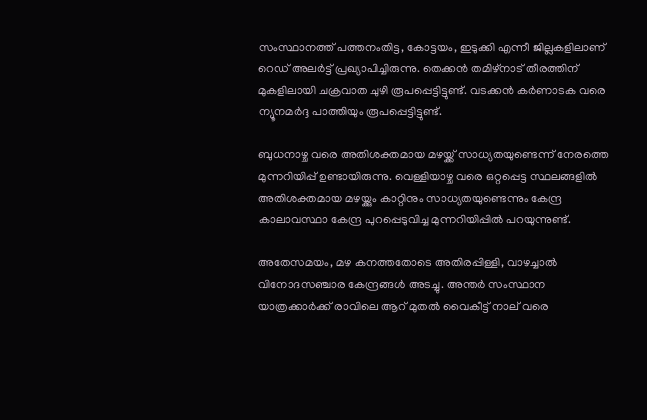സംസ്ഥാനത്ത് പത്തനംതിട്ട, കോട്ടയം, ഇടുക്കി എന്നീ ജില്ലകളിലാണ് റെഡ് അലർട്ട് പ്രഖ്യാപിച്ചിരുന്നു. തെക്കൻ തമിഴ്‌നാട് തീരത്തിന് മുകളിലായി ചക്രവാത ചുഴി രൂപപ്പെട്ടിട്ടുണ്ട്. വടക്കൻ കർണാടക വരെ ന്യൂനമർദ്ദ പാത്തിയും രൂപപ്പെട്ടിട്ടുണ്ട്.

ബുധനാഴ്ച വരെ അതിശക്തമായ മഴയ്ക്ക് സാധ്യതയുണ്ടെന്ന് നേരത്തെ മുന്നറിയിപ്പ് ഉണ്ടായിരുന്നു. വെള്ളിയാഴ്ച വരെ ഒറ്റപ്പെട്ട സ്ഥലങ്ങളിൽ അതിശക്തമായ മഴയ്ക്കും കാറ്റിനും സാധ്യതയുണ്ടെന്നും കേന്ദ്ര കാലാവസ്ഥാ കേന്ദ്ര പുറപ്പെടുവിച്ച മുന്നറിയിപ്പിൽ പറയുന്നുണ്ട്.

അതേസമയം, മഴ കനത്തതോടെ അതിരപ്പിള്ളി, വാഴച്ചാൽ വിനോദസഞ്ചാര കേന്ദ്രങ്ങൾ അടച്ചു. അന്തർ സംസ്ഥാന യാത്രക്കാർക്ക് രാവിലെ ആറ് മുതൽ വൈകീട്ട് നാല് വരെ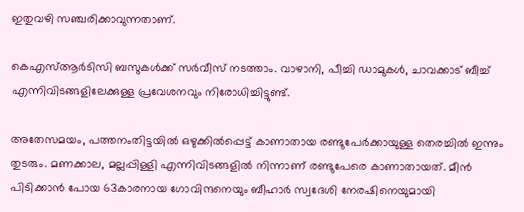ഇതുവഴി സഞ്ചരിക്കാവുന്നതാണ്.

കെഎസ്ആർടിസി ബസുകൾക്ക് സർവീസ് നടത്താം. വാഴാനി, പീച്ചി ഡാമുകൾ, ചാവക്കാട് ബീച്ച് എന്നിവിടങ്ങളിലേക്കുള്ള പ്രവേശനവും നിരോധിച്ചിട്ടുണ്ട്.

അതേസമയം, പത്തനംതിട്ടയിൽ ഒഴുക്കിൽപ്പെട്ട് കാണാതായ രണ്ടുപേർക്കായുള്ള തെരച്ചിൽ ഇന്നും തുടരും. മണക്കാല, മല്ലപ്പിള്ളി എന്നിവിടങ്ങളിൽ നിന്നാണ് രണ്ടുപേരെ കാണാതായത്. മീൻ പിടിക്കാൻ പോയ 63കാരനായ ഗോവിന്ദനെയും ബീഹാർ സ്വദേശി നേരഷിനെയുമായി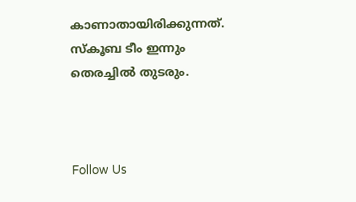കാണാതായിരിക്കുന്നത്. സ്‌കൂബ ടീം ഇന്നും തെരച്ചിൽ തുടരും.



Follow Us